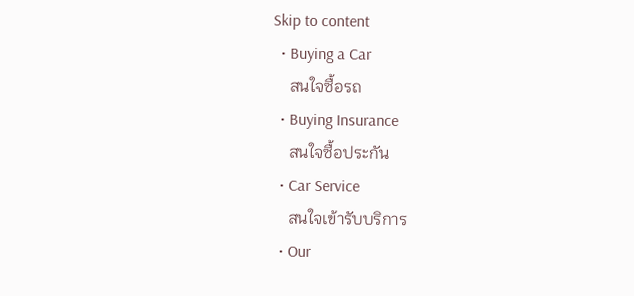Skip to content
  • Buying a Car
    สนใจซื้อรถ
  • Buying Insurance
    สนใจซื้อประกัน
  • Car Service
    สนใจเข้ารับบริการ
  • Our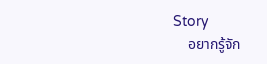Story
    อยากรู้จัก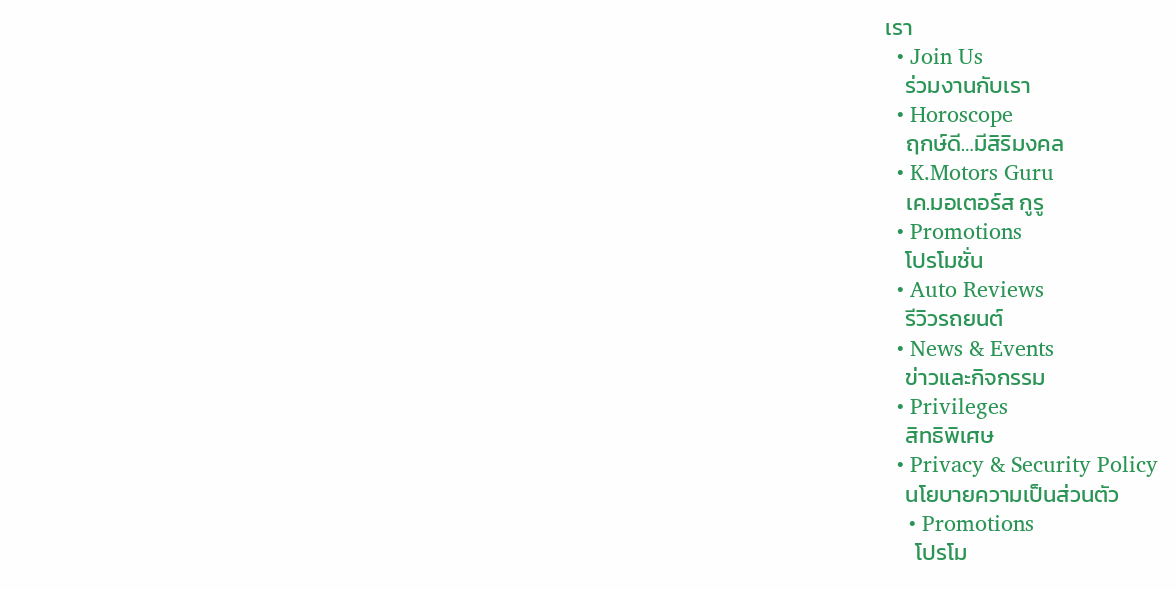เรา
  • Join Us
    ร่วมงานกับเรา
  • Horoscope
    ฤกษ์ดี…มีสิริมงคล
  • K.Motors Guru
    เค.มอเตอร์ส กูรู
  • Promotions
    โปรโมชั่น
  • Auto Reviews
    รีวิวรถยนต์
  • News & Events
    ข่าวและกิจกรรม
  • Privileges
    สิทธิพิเศษ
  • Privacy & Security Policy
    นโยบายความเป็นส่วนตัว
    • Promotions
      โปรโม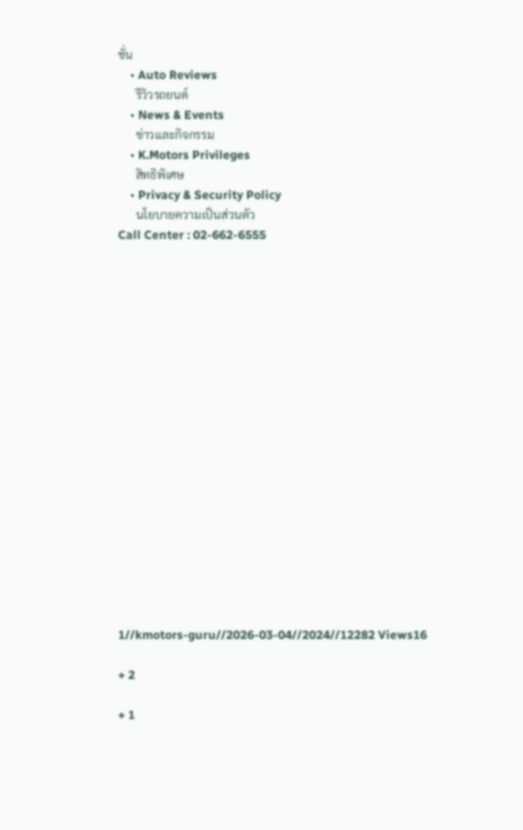ชั่น
    • Auto Reviews
      รีวิวรถยนต์
    • News & Events
      ข่าวและกิจกรรม
    • K.Motors Privileges
      สิทธิพิเศษ
    • Privacy & Security Policy
      นโยบายความเป็นส่วนตัว
Call Center : 02-662-6555



















1//kmotors-guru//2026-03-04//2024//12282 Views16

+ 2

+ 1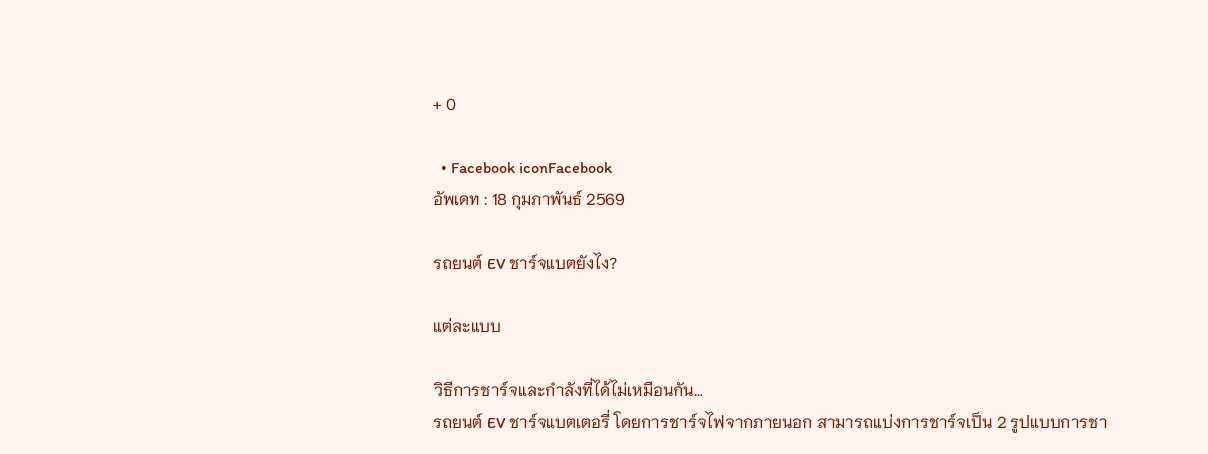+ 0

  • Facebook iconFacebook
อัพเดท : 18 กุมภาพันธ์ 2569

รถยนต์ EV ชาร์จแบตยังไง?

แต่ละแบบ

วิธีการชาร์จและกำลังที่ได้ไม่เหมือนกัน…
รถยนต์ EV ชาร์จแบตเตอรี่ โดยการชาร์จไฟจากภายนอก สามารถแบ่งการชาร์จเป็น 2 รูปแบบการชา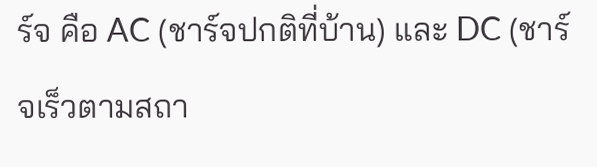ร์จ คือ AC (ชาร์จปกติที่บ้าน) และ DC (ชาร์จเร็วตามสถา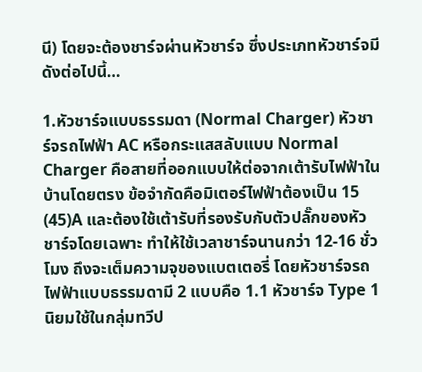นี) โดยจะต้องชาร์จผ่านหัวชาร์จ ซึ่งประเภทหัวชาร์จมีดังต่อไปนี้…

1.หัวชาร์จแบบธรรมดา (Normal Charger) หัวชาร์จรถไฟฟ้า AC หรือกระแสสลับแบบ Normal Charger คือสายที่ออกแบบให้ต่อจากเต้ารับไฟฟ้าในบ้านโดยตรง ข้อจำกัดคือมิเตอร์ไฟฟ้าต้องเป็น 15 (45)A และต้องใช้เต้ารับที่รองรับกับตัวปลั๊กของหัวชาร์จโดยเฉพาะ ทำให้ใช้เวลาชาร์จนานกว่า 12-16 ชั่วโมง ถึงจะเต็มความจุของแบตเตอรี่ โดยหัวชาร์จรถไฟฟ้าแบบธรรมดามี 2 แบบคือ 1.1 หัวชาร์จ Type 1 นิยมใช้ในกลุ่มทวีป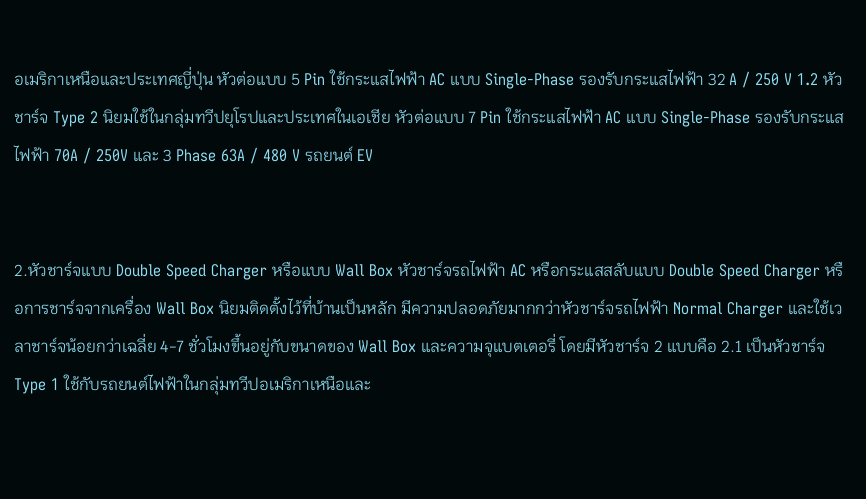อเมริกาเหนือและประเทศญี่ปุ่น หัวต่อแบบ 5 Pin ใช้กระแสไฟฟ้า AC แบบ Single-Phase รองรับกระแสไฟฟ้า 32 A / 250 V 1.2 หัวชาร์จ Type 2 นิยมใช้ในกลุ่มทวีปยุโรปและประเทศในเอเชีย หัวต่อแบบ 7 Pin ใช้กระแสไฟฟ้า AC แบบ Single-Phase รองรับกระแสไฟฟ้า 70A / 250V และ 3 Phase 63A / 480 V รถยนต์ EV


2.หัวชาร์จแบบ Double Speed Charger หรือแบบ Wall Box หัวชาร์จรถไฟฟ้า AC หรือกระแสสลับแบบ Double Speed Charger หรือการชาร์จจากเครื่อง Wall Box นิยมติดตั้งไว้ที่บ้านเป็นหลัก มีความปลอดภัยมากกว่าหัวชาร์จรถไฟฟ้า Normal Charger และใช้เวลาชาร์จน้อยกว่าเฉลี่ย 4-7 ชั่วโมงขึ้นอยู่กับขนาดของ Wall Box และความจุแบตเตอรี่ โดยมีหัวชาร์จ 2 แบบคือ 2.1 เป็นหัวชาร์จ Type 1 ใช้กับรถยนต์ไฟฟ้าในกลุ่มทวีปอเมริกาเหนือและ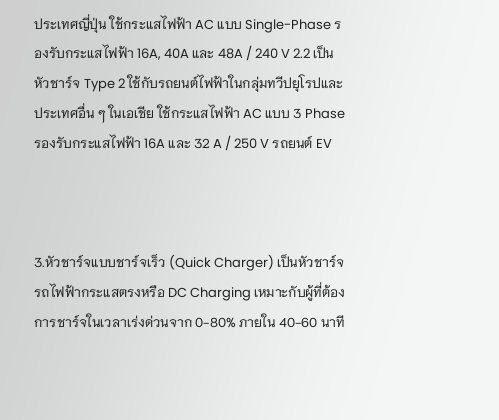ประเทศญี่ปุ่น ใช้กระแสไฟฟ้า AC แบบ Single-Phase รองรับกระแสไฟฟ้า 16A, 40A และ 48A / 240 V 2.2 เป็นหัวชาร์จ Type 2 ใช้กับรถยนต์ไฟฟ้าในกลุ่มทวีปยุโรปและประเทศอื่น ๆ ในเอเชีย ใช้กระแสไฟฟ้า AC แบบ 3 Phase รองรับกระแสไฟฟ้า 16A และ 32 A / 250 V รถยนต์ EV



3.หัวชาร์จแบบชาร์จเร็ว (Quick Charger) เป็นหัวชาร์จรถไฟฟ้ากระแสตรงหรือ DC Charging เหมาะกับผู้ที่ต้องการชาร์จในเวลาเร่งด่วนจาก 0-80% ภายใน 40-60 นาที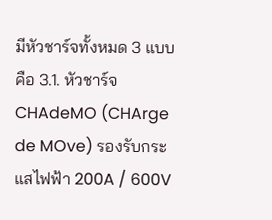มีหัวชาร์จทั้งหมด 3 แบบคือ 3.1. หัวชาร์จ CHAdeMO (CHArge de MOve) รองรับกระแสไฟฟ้า 200A / 600V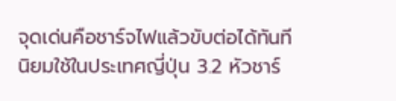จุดเด่นคือชาร์จไฟแล้วขับต่อได้ทันที นิยมใช้ในประเทศญี่ปุ่น 3.2 หัวชาร์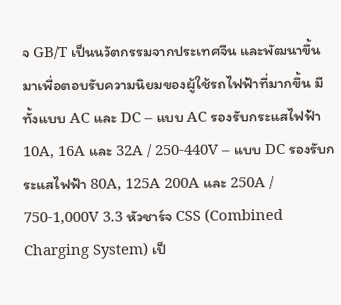จ GB/T เป็นนวัตกรรมจากประเทศจีน และพัฒนาขึ้นมาเพื่อตอบรับความนิยมของผู้ใช้รถไฟฟ้าที่มากขึ้น มีทั้งแบบ AC และ DC – แบบ AC รองรับกระแสไฟฟ้า 10A, 16A และ 32A / 250-440V – แบบ DC รองรับกระแสไฟฟ้า 80A, 125A 200A และ 250A / 750-1,000V 3.3 หัวชาร์จ CSS (Combined Charging System) เป็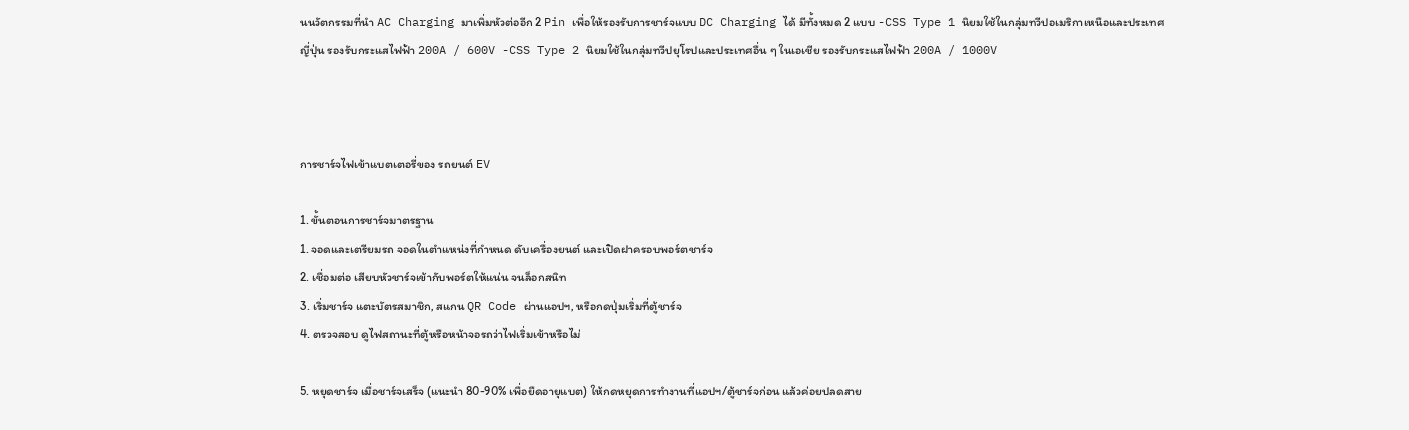นนวัตกรรมที่นำ AC Charging มาเพิ่มหัวต่ออีก 2 Pin เพื่อให้รองรับการชาร์จแบบ DC Charging ได้ มีทั้งหมด 2 แบบ -CSS Type 1 นิยมใช้ในกลุ่มทวีปอเมริกาเหนือและประเทศญี่ปุ่น รองรับกระแสไฟฟ้า 200A / 600V -CSS Type 2 นิยมใช้ในกลุ่มทวีปยุโรปและประเทศอื่น ๆ ในเอเชีย รองรับกระแสไฟฟ้า 200A / 1000V



การชาร์จไฟเข้าแบตเตอรี่ของ รถยนต์ EV

1. ขั้นตอนการชาร์จมาตรฐาน
1. จอดและเตรียมรถ จอดในตำแหน่งที่กำหนด ดับเครื่องยนต์ และเปิดฝาครอบพอร์ตชาร์จ
2. เชื่อมต่อ เสียบหัวชาร์จเข้ากับพอร์ตให้แน่น จนล็อกสนิท
3. เริ่มชาร์จ แตะบัตรสมาชิก, สแกน QR Code ผ่านแอปฯ, หรือกดปุ่มเริ่มที่ตู้ชาร์จ
4. ตรวจสอบ ดูไฟสถานะที่ตู้หรือหน้าจอรถว่าไฟเริ่มเข้าหรือไม่

5. หยุดชาร์จ เมื่อชาร์จเสร็จ (แนะนำ 80-90% เพื่อยืดอายุแบต) ให้กดหยุดการทำงานที่แอปฯ/ตู้ชาร์จก่อน แล้วค่อยปลดสาย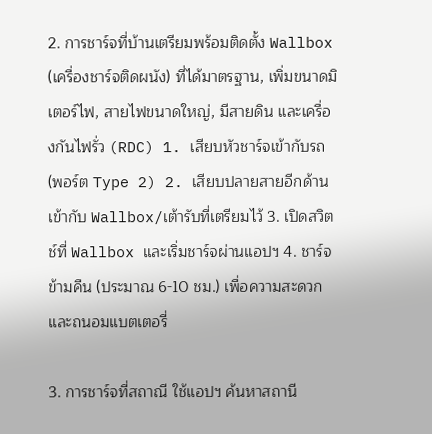2. การชาร์จที่บ้านเตรียมพร้อมติดตั้ง Wallbox (เครื่องชาร์จติดผนัง) ที่ได้มาตรฐาน, เพิ่มขนาดมิเตอร์ไฟ, สายไฟขนาดใหญ่, มีสายดิน และเครื่องกันไฟรั่ว (RDC) 1. เสียบหัวชาร์จเข้ากับรถ (พอร์ต Type 2) 2. เสียบปลายสายอีกด้านเข้ากับ Wallbox/เต้ารับที่เตรียมไว้ 3. เปิดสวิตช์ที่ Wallbox และเริ่มชาร์จผ่านแอปฯ 4. ชาร์จข้ามคืน (ประมาณ 6-10 ชม.) เพื่อความสะดวกและถนอมแบตเตอรี่

3. การชาร์จที่สถาณี ใช้แอปฯ ค้นหาสถานี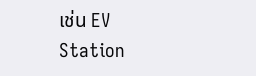เช่น EV Station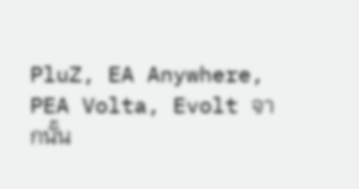PluZ, EA Anywhere, PEA Volta, Evolt จากนั้น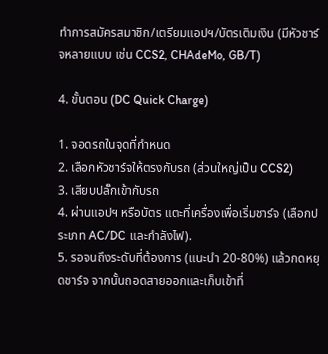ทำการสมัครสมาชิก/เตรียมแอปฯ/บัตรเติมเงิน (มีหัวชาร์จหลายแบบ เช่น CCS2, CHAdeMo, GB/T)

4. ขั้นตอน (DC Quick Charge)

1. จอดรถในจุดที่กำหนด
2. เลือกหัวชาร์จให้ตรงกับรถ (ส่วนใหญ่เป็น CCS2)
3. เสียบปลั๊กเข้ากับรถ
4. ผ่านแอปฯ หรือบัตร แตะที่เครื่องเพื่อเริ่มชาร์จ (เลือกประเภท AC/DC และกำลังไฟ).
5. รอจนถึงระดับที่ต้องการ (แนะนำ 20-80%) แล้วกดหยุดชาร์จ จากนั้นถอดสายออกและเก็บเข้าที่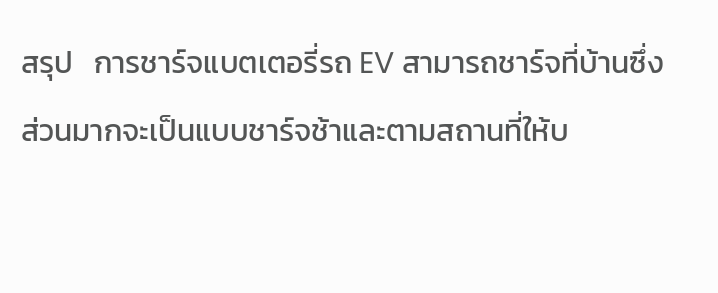สรุป   การชาร์จแบตเตอรี่รถ EV สามารถชาร์จที่บ้านซึ่งส่วนมากจะเป็นแบบชาร์จช้าและตามสถานที่ให้บ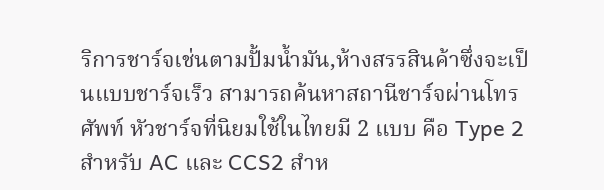ริการชาร์จเช่นตามปั้มน้ำมัน,ห้างสรรสินค้าซึ่งจะเป็นแบบชาร์จเร็ว สามารถค้นหาสถานีชาร์จผ่านโทรศัพท์ หัวชาร์จที่นิยมใช้ในไทยมี 2 แบบ คือ Type 2 สำหรับ AC และ CCS2 สำห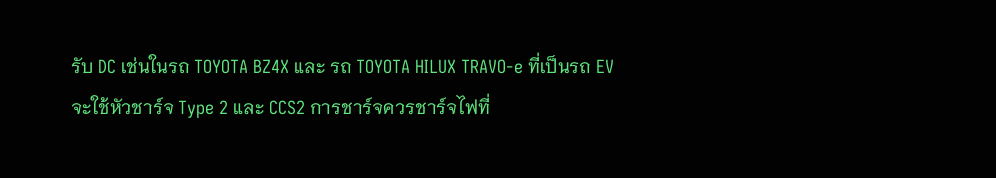รับ DC เช่นในรถ TOYOTA BZ4X และ รถ TOYOTA HILUX TRAVO-e ที่เป็นรถ EV จะใช้หัวชาร์จ Type 2 และ CCS2 การชาร์จควรชาร์จไฟที่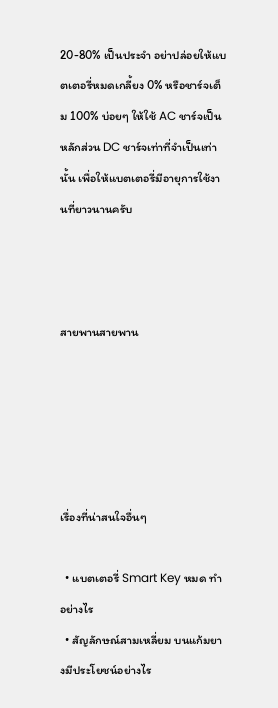20-80% เป็นประจำ อย่าปล่อยให้แบตเตอรี่หมดเกลี้ยง 0% หรือชาร์จเต็ม 100% บ่อยๆ ให้ใช้ AC ชาร์จเป็นหลักส่วน DC ชาร์จเท่าที่จำเป็นเท่านั้น เพื่อให้แบตเตอรี่มีอายุการใช้งานที่ยาวนานครับ



สายพานสายพาน





เรื่องที่น่าสนใจอื่นๆ

  • แบตเตอรี่ Smart Key หมด ทำอย่างไร
  • สัญลักษณ์สามเหลี่ยม บนแก้มยางมีประโยชน์อย่างไร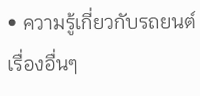• ความรู้เกี่ยวกับรถยนต์เรื่องอื่นๆ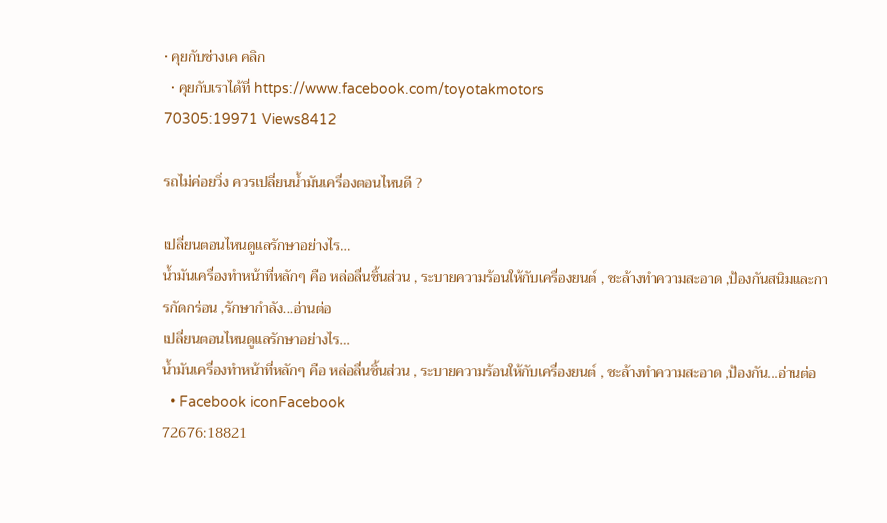• คุยกับช่างเค คลิก
  • คุยกับเราได้ที่ https://www.facebook.com/toyotakmotors
70305:19971 Views8412

รถไม่ค่อยวิ่ง ควรเปลี่ยนน้ำมันเครื่องตอนไหนดี ?

เปลี่ยนตอนไหนดูแลรักษาอย่างไร…
น้ำมันเครื่องทำหน้าที่หลักๆ คือ หล่อลื่นชิ้นส่วน , ระบายความร้อนให้กับเครื่องยนต์ , ชะล้างทำความสะอาด ,ป้องกันสนิมและการกัดกร่อน ,รักษากำลัง...อ่านต่อ
เปลี่ยนตอนไหนดูแลรักษาอย่างไร…
น้ำมันเครื่องทำหน้าที่หลักๆ คือ หล่อลื่นชิ้นส่วน , ระบายความร้อนให้กับเครื่องยนต์ , ชะล้างทำความสะอาด ,ป้องกัน...อ่านต่อ
  • Facebook iconFacebook
72676:18821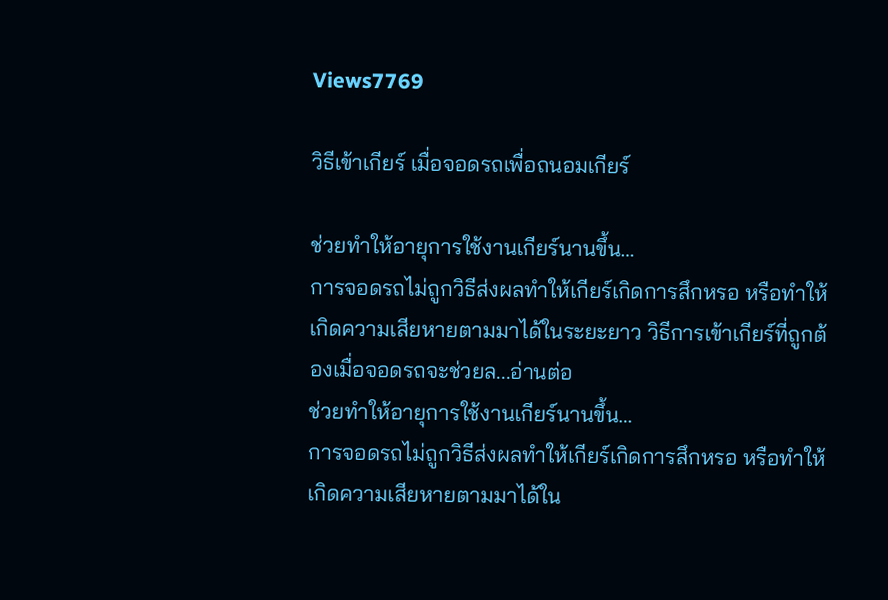Views7769

วิธีเข้าเกียร์ เมื่อจอดรถเพื่อถนอมเกียร์

ช่วยทำให้อายุการใช้งานเกียร์นานขึ้น…
การจอดรถไม่ถูกวิธีส่งผลทำให้เกียร์เกิดการสึกหรอ หรือทำให้เกิดความเสียหายตามมาได้ในระยะยาว วิธีการเข้าเกียร์ที่ถูกต้องเมื่อจอดรถจะช่วยล...อ่านต่อ
ช่วยทำให้อายุการใช้งานเกียร์นานขึ้น…
การจอดรถไม่ถูกวิธีส่งผลทำให้เกียร์เกิดการสึกหรอ หรือทำให้เกิดความเสียหายตามมาได้ใน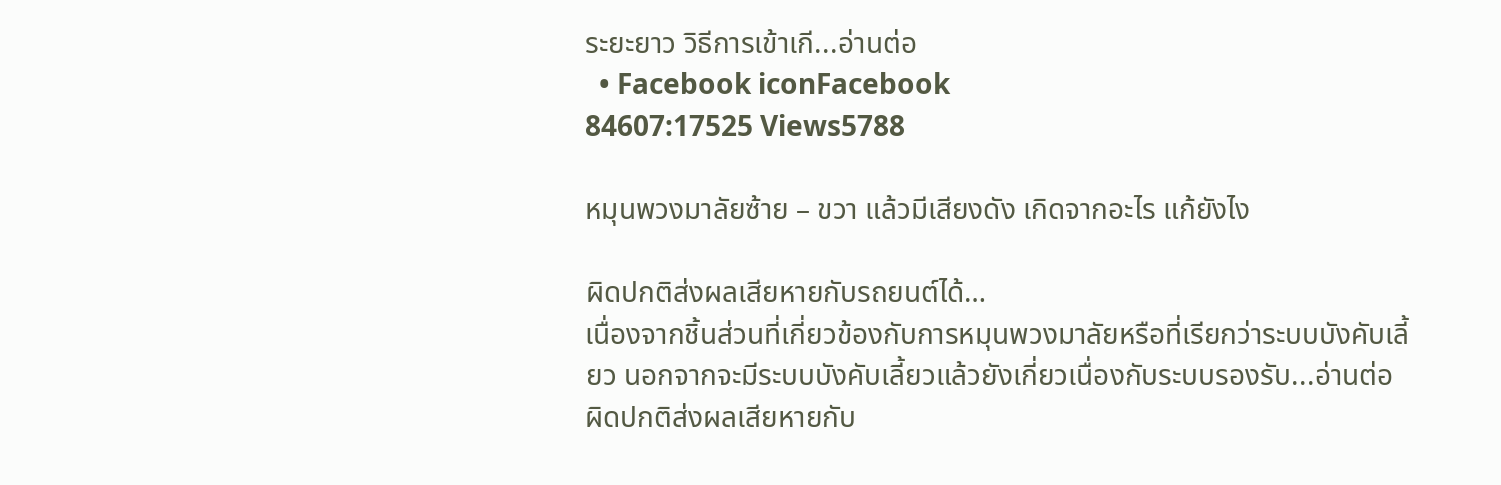ระยะยาว วิธีการเข้าเกี...อ่านต่อ
  • Facebook iconFacebook
84607:17525 Views5788

หมุนพวงมาลัยซ้าย – ขวา แล้วมีเสียงดัง เกิดจากอะไร แก้ยังไง

ผิดปกติส่งผลเสียหายกับรถยนต์ได้…
เนื่องจากชิ้นส่วนที่เกี่ยวข้องกับการหมุนพวงมาลัยหรือที่เรียกว่าระบบบังคับเลี้ยว นอกจากจะมีระบบบังคับเลี้ยวแล้วยังเกี่ยวเนื่องกับระบบรองรับ...อ่านต่อ
ผิดปกติส่งผลเสียหายกับ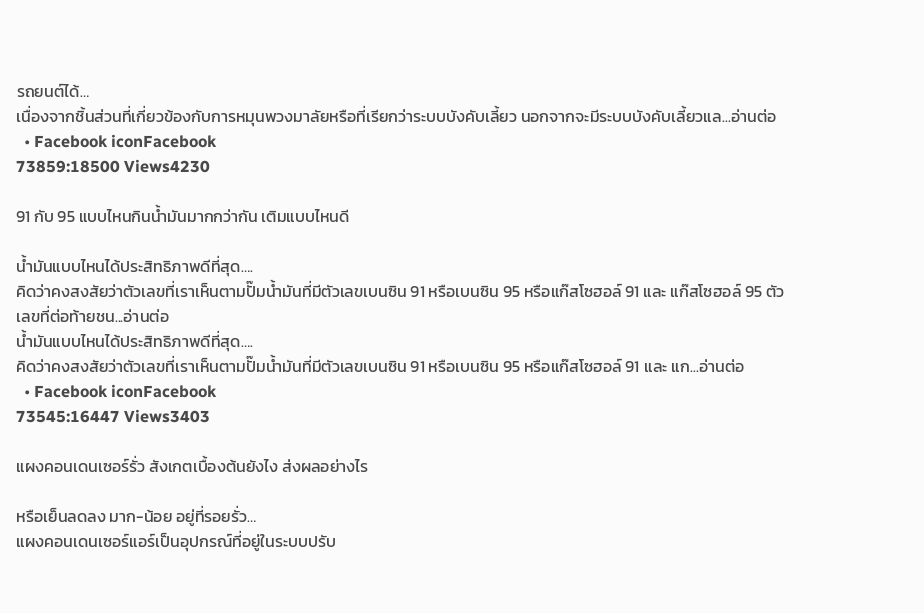รถยนต์ได้…
เนื่องจากชิ้นส่วนที่เกี่ยวข้องกับการหมุนพวงมาลัยหรือที่เรียกว่าระบบบังคับเลี้ยว นอกจากจะมีระบบบังคับเลี้ยวแล...อ่านต่อ
  • Facebook iconFacebook
73859:18500 Views4230

91 กับ 95 แบบไหนกินน้ำมันมากกว่ากัน เติมแบบไหนดี

น้ำมันแบบไหนได้ประสิทธิภาพดีที่สุด….
คิดว่าคงสงสัยว่าตัวเลขที่เราเห็นตามปั๊มน้ำมันที่มีตัวเลขเบนซิน 91 หรือเบนซิน 95 หรือแก๊สโซฮอล์ 91 และ แก๊สโซฮอล์ 95 ตัวเลขที่ต่อท้ายชน...อ่านต่อ
น้ำมันแบบไหนได้ประสิทธิภาพดีที่สุด….
คิดว่าคงสงสัยว่าตัวเลขที่เราเห็นตามปั๊มน้ำมันที่มีตัวเลขเบนซิน 91 หรือเบนซิน 95 หรือแก๊สโซฮอล์ 91 และ แก...อ่านต่อ
  • Facebook iconFacebook
73545:16447 Views3403

แผงคอนเดนเซอร์รั่ว สังเกตเบื้องต้นยังไง ส่งผลอย่างไร

หรือเย็นลดลง มาก-น้อย อยู่ที่รอยรั่ว…
แผงคอนเดนเซอร์แอร์เป็นอุปกรณ์ที่อยู่ในระบบปรับ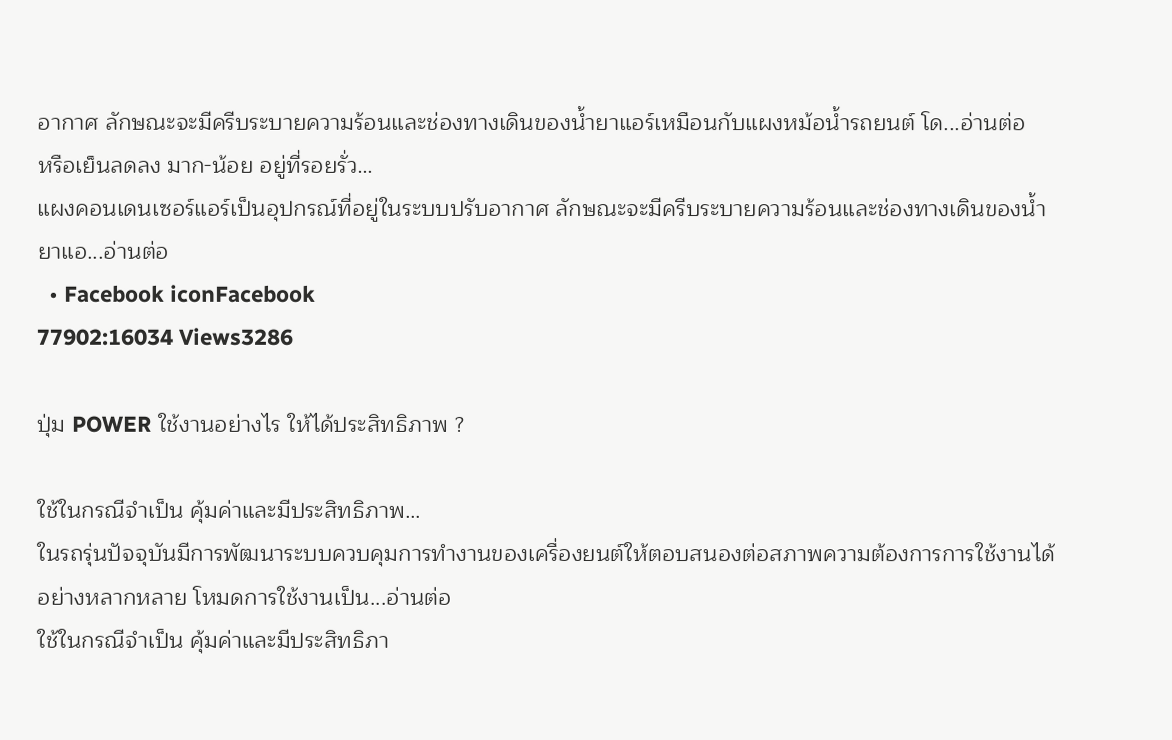อากาศ ลักษณะจะมีครีบระบายความร้อนและช่องทางเดินของน้ำยาแอร์เหมือนกับแผงหม้อน้ำรถยนต์ โด...อ่านต่อ
หรือเย็นลดลง มาก-น้อย อยู่ที่รอยรั่ว…
แผงคอนเดนเซอร์แอร์เป็นอุปกรณ์ที่อยู่ในระบบปรับอากาศ ลักษณะจะมีครีบระบายความร้อนและช่องทางเดินของน้ำยาแอ...อ่านต่อ
  • Facebook iconFacebook
77902:16034 Views3286

ปุ่ม POWER ใช้งานอย่างไร ให้ได้ประสิทธิภาพ ?

ใช้ในกรณีจำเป็น คุ้มค่าและมีประสิทธิภาพ…
ในรถรุ่นปัจจุบันมีการพัฒนาระบบควบคุมการทำงานของเครื่องยนต์ให้ตอบสนองต่อสภาพความต้องการการใช้งานได้อย่างหลากหลาย โหมดการใช้งานเป็น...อ่านต่อ
ใช้ในกรณีจำเป็น คุ้มค่าและมีประสิทธิภา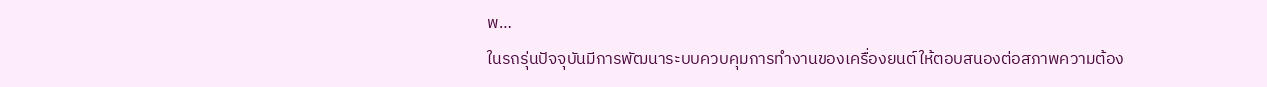พ…
ในรถรุ่นปัจจุบันมีการพัฒนาระบบควบคุมการทำงานของเครื่องยนต์ให้ตอบสนองต่อสภาพความต้อง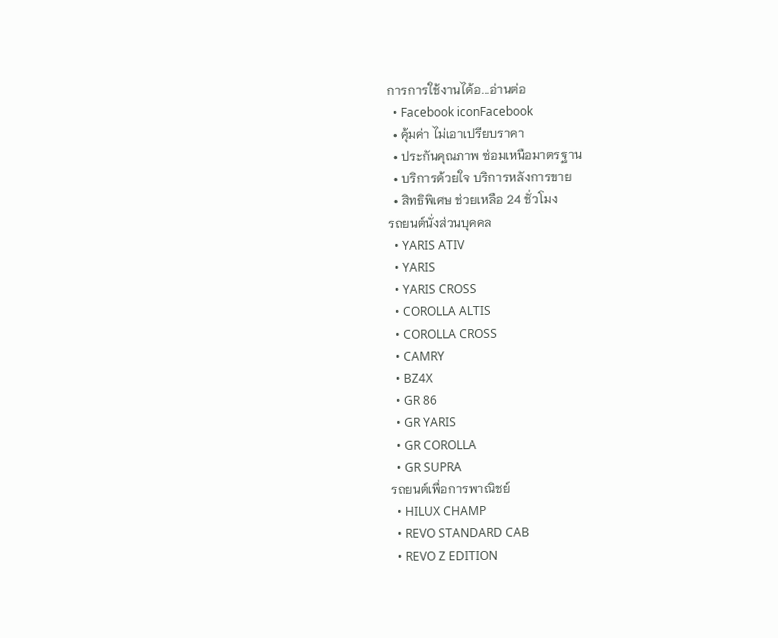การการใช้งานได้อ...อ่านต่อ
  • Facebook iconFacebook
  • คุ้มค่า ไม่เอาเปรียบราคา
  • ประกันคุณภาพ ซ่อมเหนือมาตรฐาน
  • บริการด้วยใจ บริการหลังการขาย
  • สิทธิพิเศษ ช่วยเหลือ 24 ชั่วโมง
รถยนต์นั่งส่วนบุคคล
  • YARIS ATIV
  • YARIS
  • YARIS CROSS
  • COROLLA ALTIS
  • COROLLA CROSS
  • CAMRY
  • BZ4X
  • GR 86
  • GR YARIS
  • GR COROLLA
  • GR SUPRA
รถยนต์เพื่อการพาณิชย์
  • HILUX CHAMP
  • REVO STANDARD CAB
  • REVO Z EDITION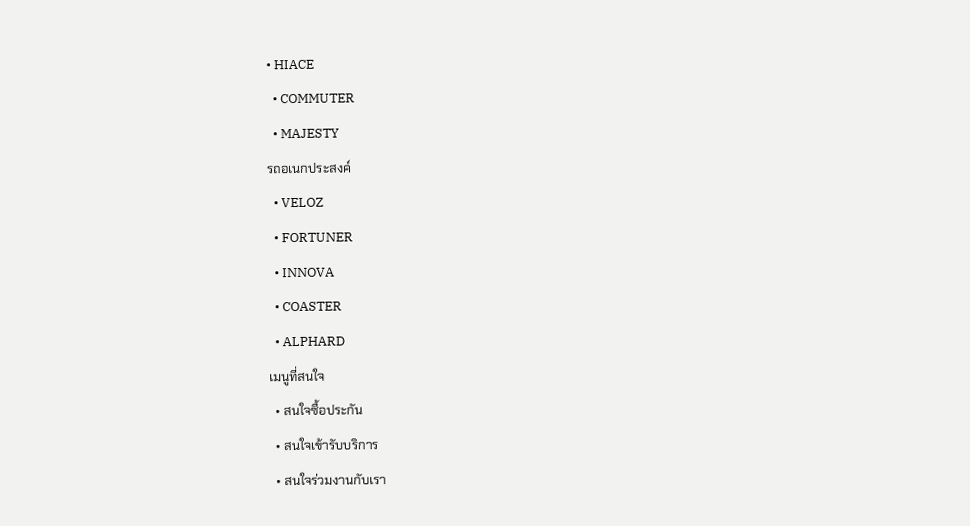• HIACE
  • COMMUTER
  • MAJESTY
รถอเนกประสงค์
  • VELOZ
  • FORTUNER
  • INNOVA
  • COASTER
  • ALPHARD
เมนูที่สนใจ
  • สนใจซื้อประกัน
  • สนใจเข้ารับบริการ
  • สนใจร่วมงานกับเรา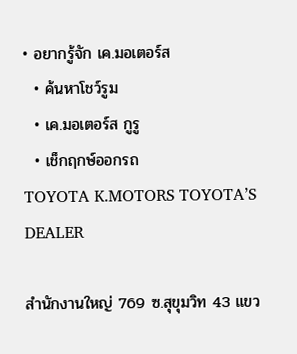• อยากรู้จัก เค.มอเตอร์ส
  • ค้นหาโชว์รูม
  • เค.มอเตอร์ส กูรู
  • เช็กฤกษ์ออกรถ
TOYOTA K.MOTORS TOYOTA’S DEALER

สำนักงานใหญ่ 769 ซ.สุขุมวิท 43 แขว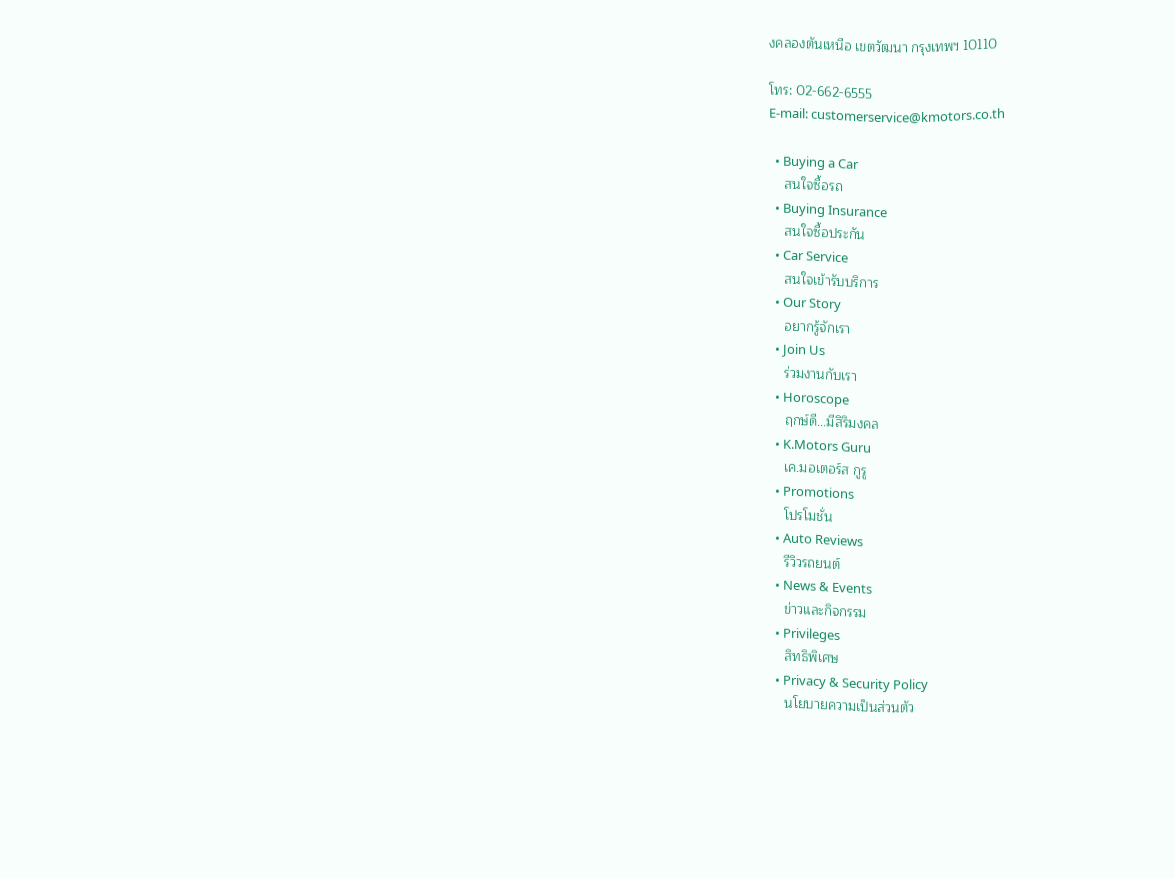งคลองตันเหนือ เขตวัฒนา กรุงเทพฯ 10110

โทร: 02-662-6555
E-mail: customerservice@kmotors.co.th

  • Buying a Car
    สนใจซื้อรถ
  • Buying Insurance
    สนใจซื้อประกัน
  • Car Service
    สนใจเข้ารับบริการ
  • Our Story
    อยากรู้จักเรา
  • Join Us
    ร่วมงานกับเรา
  • Horoscope
    ฤกษ์ดี…มีสิริมงคล
  • K.Motors Guru
    เค.มอเตอร์ส กูรู
  • Promotions
    โปรโมชั่น
  • Auto Reviews
    รีวิวรถยนต์
  • News & Events
    ข่าวและกิจกรรม
  • Privileges
    สิทธิพิเศษ
  • Privacy & Security Policy
    นโยบายความเป็นส่วนตัว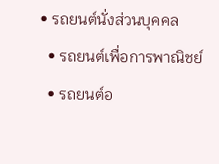• รถยนต์นั่งส่วนบุคคล
  • รถยนต์เพื่อการพาณิชย์
  • รถยนต์อ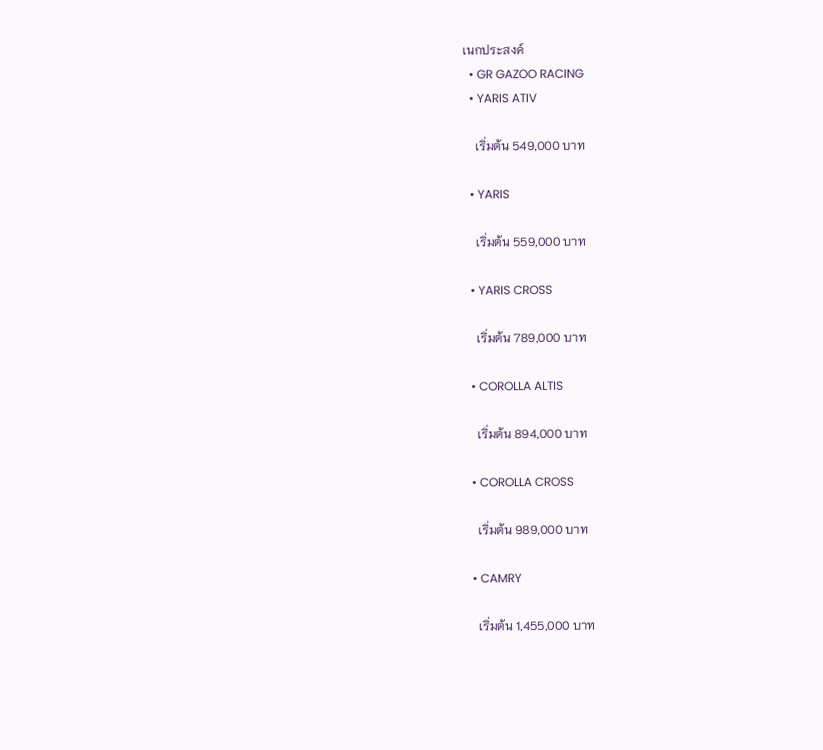เนกประสงค์
  • GR GAZOO RACING
  • YARIS ATIV

    เริ่มต้น 549,000 บาท

  • YARIS

    เริ่มต้น 559,000 บาท

  • YARIS CROSS

    เริ่มต้น 789,000 บาท

  • COROLLA ALTIS

    เริ่มต้น 894,000 บาท

  • COROLLA CROSS

    เริ่มต้น 989,000 บาท

  • CAMRY

    เริ่มต้น 1,455,000 บาท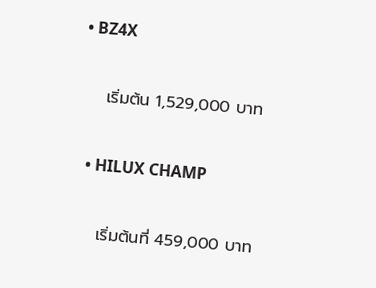• BZ4X

    เริ่มต้น 1,529,000 บาท

  • HILUX CHAMP

    เริ่มต้นที่ 459,000 บาท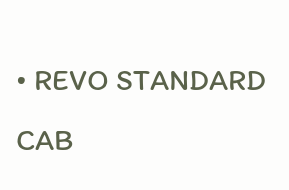• REVO STANDARD CAB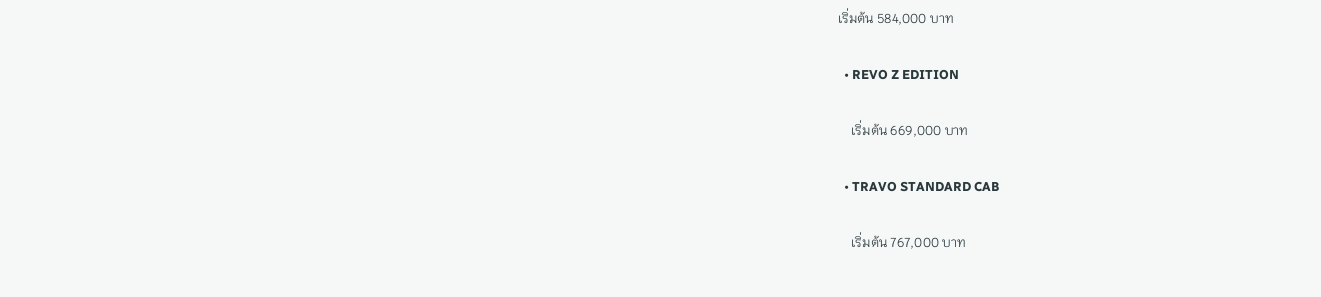เริ่มต้น 584,000 บาท

  • REVO Z EDITION

    เริ่มต้น 669,000 บาท

  • TRAVO STANDARD CAB

    เริ่มต้น 767,000 บาท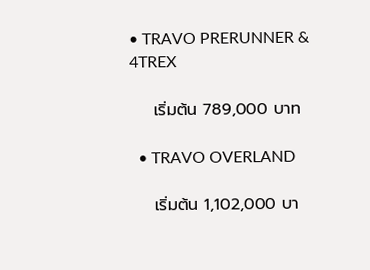• TRAVO PRERUNNER & 4TREX

    เริ่มต้น 789,000 บาท

  • TRAVO OVERLAND

    เริ่มต้น 1,102,000 บา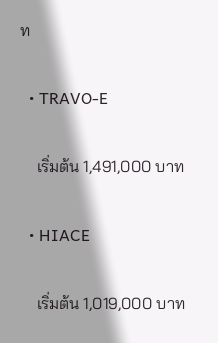ท

  • TRAVO-E

    เริ่มต้น 1,491,000 บาท

  • HIACE

    เริ่มต้น 1,019,000 บาท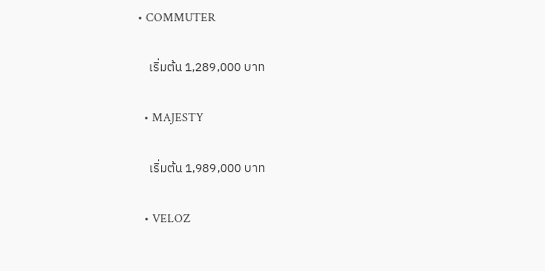• COMMUTER

    เริ่มต้น 1,289,000 บาท

  • MAJESTY

    เริ่มต้น 1,989,000 บาท

  • VELOZ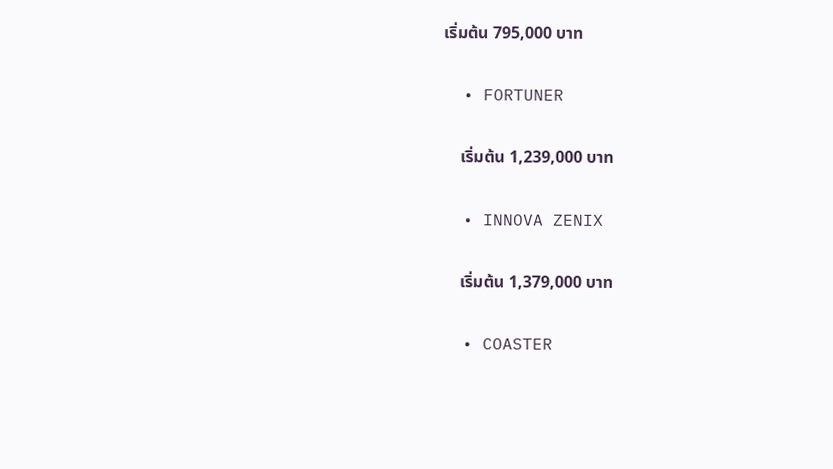เริ่มต้น 795,000 บาท

  • FORTUNER

    เริ่มต้น 1,239,000 บาท

  • INNOVA ZENIX

    เริ่มต้น 1,379,000 บาท

  • COASTER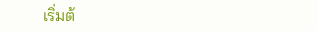เริ่มต้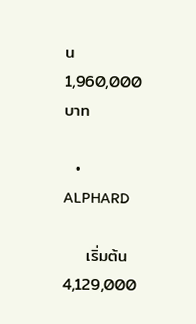น 1,960,000 บาท

  • ALPHARD

    เริ่มต้น 4,129,000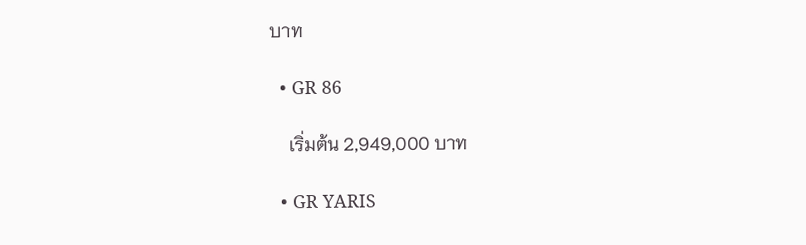บาท

  • GR 86

    เริ่มต้น 2,949,000 บาท

  • GR YARIS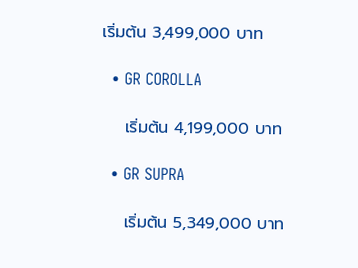เริ่มต้น 3,499,000 บาท

  • GR COROLLA

    เริ่มต้น 4,199,000 บาท

  • GR SUPRA

    เริ่มต้น 5,349,000 บาท